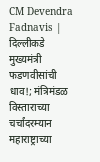CM Devendra Fadnavis | दिल्लीकडे मुख्यमंत्री फडणवीसांची धाव!; मंत्रिमंडळ विस्ताराच्या चर्चांदरम्यान महाराष्ट्राच्या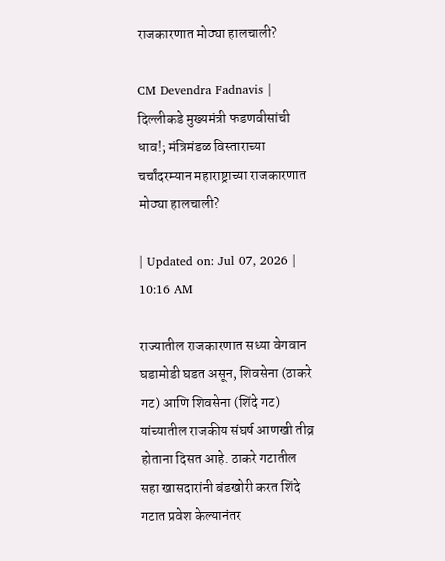राजकारणात मोठ्या हालचाली?

CM Devendra Fadnavis | दिल्लीकडे मुख्यमंत्री फडणवीसांची धाव!; मंत्रिमंडळ विस्ताराच्या चर्चांदरम्यान महाराष्ट्राच्या राजकारणात मोठ्या हालचाली?

| Updated on: Jul 07, 2026 | 10:16 AM

राज्यातील राजकारणात सध्या वेगवान घडामोडी घडत असून, शिवसेना (ठाकरे गट) आणि शिवसेना (शिंदे गट) यांच्यातील राजकीय संघर्ष आणखी तीव्र होताना दिसत आहे. ठाकरे गटातील सहा खासदारांनी बंडखोरी करत शिंदे गटात प्रवेश केल्यानंतर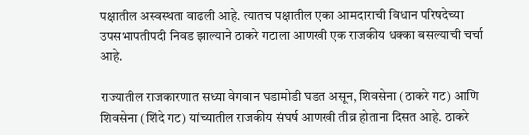पक्षातील अस्वस्थता वाढली आहे. त्यातच पक्षातील एका आमदाराची विधान परिषदेच्या उपसभापतीपदी निवड झाल्याने ठाकरे गटाला आणखी एक राजकीय धक्का बसल्याची चर्चा आहे.

राज्यातील राजकारणात सध्या वेगवान घडामोडी घडत असून, शिवसेना (ठाकरे गट) आणि शिवसेना (शिंदे गट) यांच्यातील राजकीय संघर्ष आणखी तीव्र होताना दिसत आहे. ठाकरे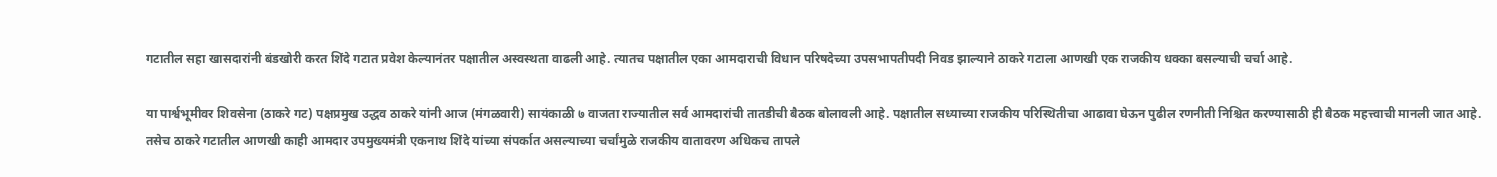गटातील सहा खासदारांनी बंडखोरी करत शिंदे गटात प्रवेश केल्यानंतर पक्षातील अस्वस्थता वाढली आहे. त्यातच पक्षातील एका आमदाराची विधान परिषदेच्या उपसभापतीपदी निवड झाल्याने ठाकरे गटाला आणखी एक राजकीय धक्का बसल्याची चर्चा आहे.

या पार्श्वभूमीवर शिवसेना (ठाकरे गट) पक्षप्रमुख उद्धव ठाकरे यांनी आज (मंगळवारी) सायंकाळी ७ वाजता राज्यातील सर्व आमदारांची तातडीची बैठक बोलावली आहे. पक्षातील सध्याच्या राजकीय परिस्थितीचा आढावा घेऊन पुढील रणनीती निश्चित करण्यासाठी ही बैठक महत्त्वाची मानली जात आहे. तसेच ठाकरे गटातील आणखी काही आमदार उपमुख्यमंत्री एकनाथ शिंदे यांच्या संपर्कात असल्याच्या चर्चांमुळे राजकीय वातावरण अधिकच तापले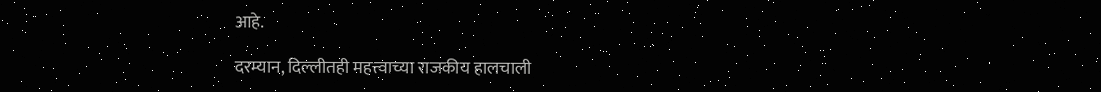आहे.

दरम्यान, दिल्लीतही महत्त्वाच्या राजकीय हालचाली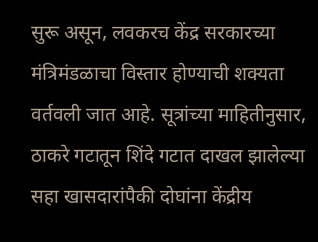सुरू असून, लवकरच केंद्र सरकारच्या मंत्रिमंडळाचा विस्तार होण्याची शक्यता वर्तवली जात आहे. सूत्रांच्या माहितीनुसार, ठाकरे गटातून शिंदे गटात दाखल झालेल्या सहा खासदारांपैकी दोघांना केंद्रीय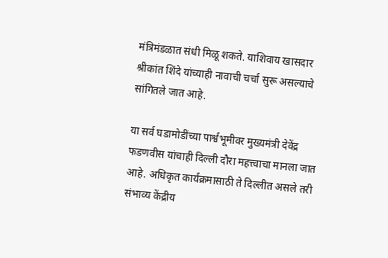मंत्रिमंडळात संधी मिळू शकते. याशिवाय खासदार श्रीकांत शिंदे यांच्याही नावाची चर्चा सुरू असल्याचे सांगितले जात आहे.

या सर्व घडामोडींच्या पार्श्वभूमीवर मुख्यमंत्री देवेंद्र फडणवीस यांचाही दिल्ली दौरा महत्त्वाचा मानला जात आहे. अधिकृत कार्यक्रमासाठी ते दिल्लीत असले तरी संभाव्य केंद्रीय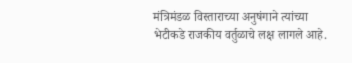मंत्रिमंडळ विस्ताराच्या अनुषंगाने त्यांच्या भेटीकडे राजकीय वर्तुळाचे लक्ष लागले आहे.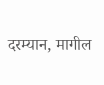दरम्यान, मागील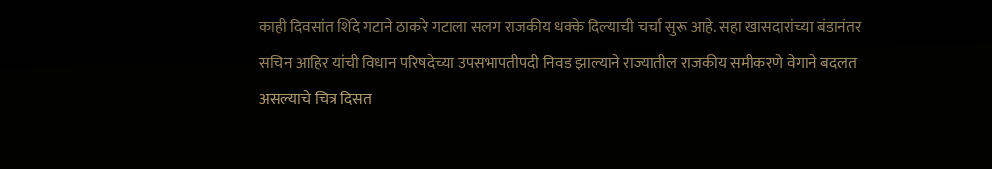काही दिवसांत शिंदे गटाने ठाकरे गटाला सलग राजकीय धक्के दिल्याची चर्चा सुरू आहे. सहा खासदारांच्या बंडानंतर सचिन आहिर यांची विधान परिषदेच्या उपसभापतीपदी निवड झाल्याने राज्यातील राजकीय समीकरणे वेगाने बदलत असल्याचे चित्र दिसत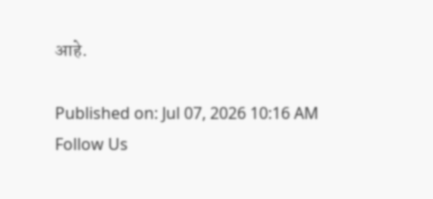आहे.

Published on: Jul 07, 2026 10:16 AM
Follow Us